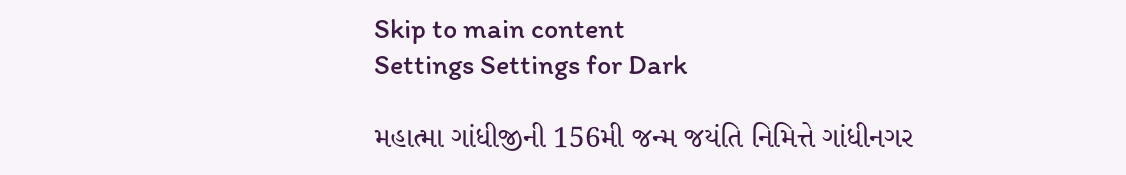Skip to main content
Settings Settings for Dark

મહાત્મા ગાંધીજીની 156મી જન્મ જયંતિ નિમિત્તે ગાંધીનગર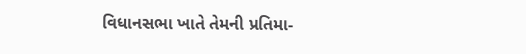વિધાનસભા ખાતે તેમની પ્રતિમા-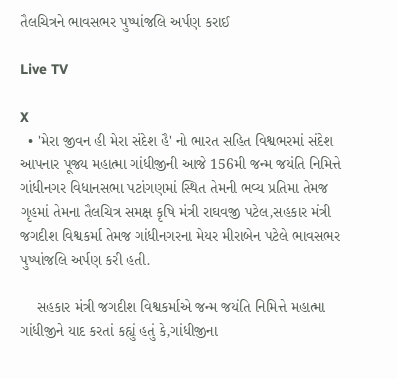તૈલચિત્રને ભાવસભર પુષ્પાંજલિ અર્પણ કરાઈ

Live TV

X
  • 'મેરા જીવન હી મેરા સંદેશ હૈ' નો ભારત સહિત વિશ્વભરમાં સંદેશ આપનાર પૂજ્ય મહાત્મા ગાંધીજીની આજે 156મી જન્મ જયંતિ નિમિત્તે ગાંધીનગર વિધાનસભા પટાંગણમાં સ્થિત તેમની ભવ્ય પ્રતિમા તેમજ ગૃહમાં તેમના તૈલચિત્ર સમક્ષ કૃષિ મંત્રી રાઘવજી પટેલ,સહકાર મંત્રી જગદીશ વિશ્વકર્મા તેમજ ગાંધીનગરના મેયર મીરાબેન પટેલે ભાવસભર પુષ્પાંજલિ અર્પણ કરી હતી.

    સહકાર મંત્રી જગદીશ વિશ્વકર્માએ જન્મ જયંતિ નિમિત્તે મહાત્મા ગાંધીજીને યાદ કરતાં કહ્યું હતું કે,ગાંધીજીના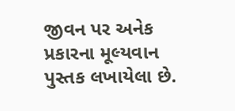જીવન પર અનેક પ્રકારના મૂલ્યવાન પુસ્તક લખાયેલા છે.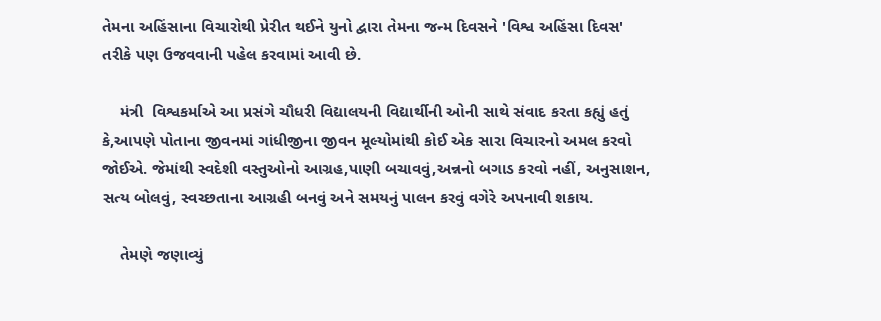તેમના અહિંસાના વિચારોથી પ્રેરીત થઈને યુનો દ્વારા તેમના જન્મ દિવસને 'વિશ્વ અહિંસા દિવસ' તરીકે પણ ઉજવવાની પહેલ કરવામાં આવી છે.

    મંત્રી  વિશ્વકર્માએ આ પ્રસંગે ચૌધરી વિદ્યાલયની વિદ્યાર્થીની ઓની સાથે સંવાદ કરતા કહ્યું હતું કે,આપણે પોતાના જીવનમાં ગાંધીજીના જીવન મૂલ્યોમાંથી કોઈ એક સારા વિચારનો અમલ કરવો જોઈએ. જેમાંથી સ્વદેશી વસ્તુઓનો આગ્રહ,પાણી બચાવવું,અન્નનો બગાડ કરવો નહીં, અનુસાશન, સત્ય બોલવું, સ્વચ્છતાના આગ્રહી બનવું‌ અને સમયનું પાલન કરવું વગેરે અપનાવી શકાય.

    તેમણે જણાવ્યું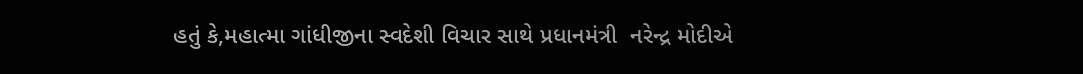હતું કે,મહાત્મા ગાંધીજીના સ્વદેશી વિચાર સાથે પ્રધાનમંત્રી  નરેન્દ્ર મોદીએ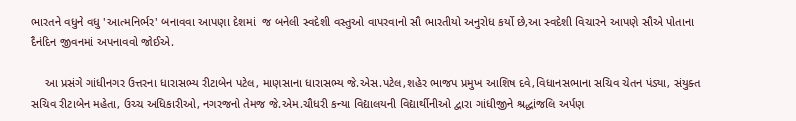ભારતને વધુને વધુ 'આત્મનિર્ભર' બનાવવા આપણા દેશમાં  જ બનેલી સ્વદેશી વસ્તુઓ વાપરવાનો સૌ ભારતીયો અનુરોધ કર્યો છે,આ સ્વદેશી વિચારને આપણે સૌએ પોતાના દૈનંદિન જીવનમાં અપનાવવો જોઈએ.

    આ પ્રસંગે ગાંધીનગર ઉત્તરના ધારાસભ્ય રીટાબેન પટેલ, માણસાના ધારાસભ્ય જે.એસ.પટેલ,શહેર ભાજપ પ્રમુખ આશિષ દવે,વિધાનસભાના સચિવ ચેતન પંડ્યા, સંયુક્ત સચિવ રીટાબેન મહેતા, ઉચ્ચ અધિકારીઓ, નગરજનો તેમજ જે.એમ.ચૌધરી કન્યા વિદ્યાલયની વિદ્યાર્થીનીઓ દ્વારા ગાંધીજીને શ્રદ્ધાંજલિ અર્પણ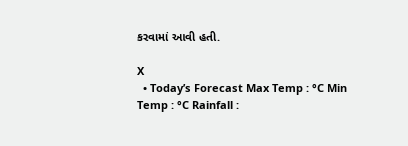કરવામાં આવી હતી.

X
  • Today’s Forecast Max Temp : °C Min Temp : °C Rainfall :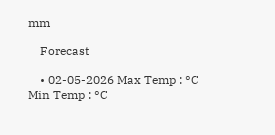mm

    Forecast

    • 02-05-2026 Max Temp : °C Min Temp : °C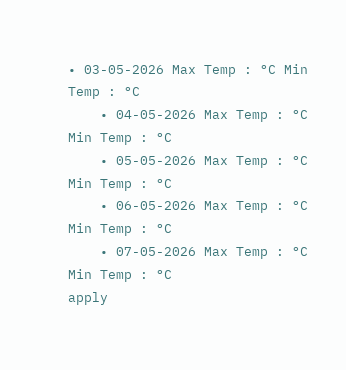• 03-05-2026 Max Temp : °C Min Temp : °C
    • 04-05-2026 Max Temp : °C Min Temp : °C
    • 05-05-2026 Max Temp : °C Min Temp : °C
    • 06-05-2026 Max Temp : °C Min Temp : °C
    • 07-05-2026 Max Temp : °C Min Temp : °C
apply